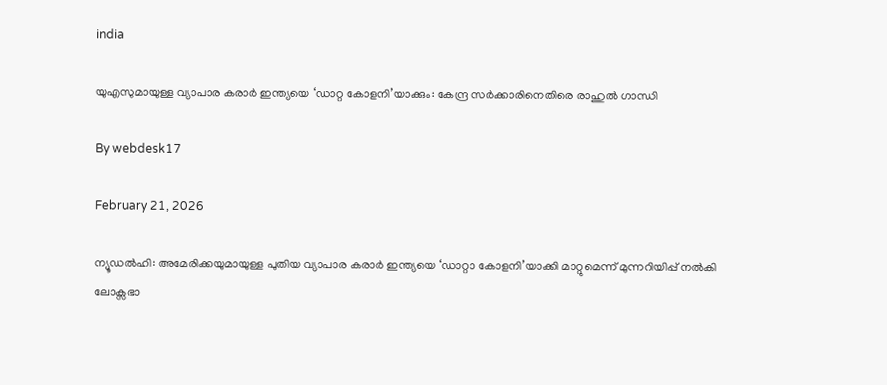india

യുഎസുമായുള്ള വ്യാപാര കരാര്‍ ഇന്ത്യയെ ‘ഡാറ്റ കോളനി’യാക്കും: കേന്ദ്ര സര്‍ക്കാരിനെതിരെ രാഹുല്‍ ഗാന്ധി

By webdesk17

February 21, 2026

ന്യൂഡല്‍ഹി: അമേരിക്കയുമായുള്ള പുതിയ വ്യാപാര കരാര്‍ ഇന്ത്യയെ ‘ഡാറ്റാ കോളനി’യാക്കി മാറ്റുമെന്ന് മുന്നറിയിപ്പ് നല്‍കി ലോക്സഭാ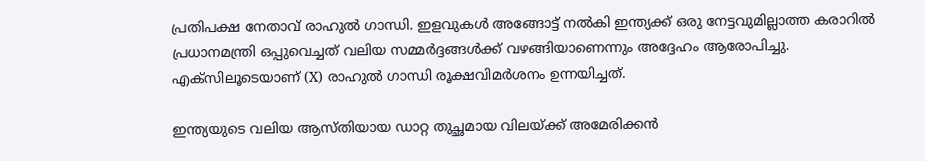പ്രതിപക്ഷ നേതാവ് രാഹുല്‍ ഗാന്ധി. ഇളവുകള്‍ അങ്ങോട്ട് നല്‍കി ഇന്ത്യക്ക് ഒരു നേട്ടവുമില്ലാത്ത കരാറില്‍ പ്രധാനമന്ത്രി ഒപ്പുവെച്ചത് വലിയ സമ്മര്‍ദ്ദങ്ങള്‍ക്ക് വഴങ്ങിയാണെന്നും അദ്ദേഹം ആരോപിച്ചു. എക്സിലൂടെയാണ് (X) രാഹുല്‍ ഗാന്ധി രൂക്ഷവിമര്‍ശനം ഉന്നയിച്ചത്.

ഇന്ത്യയുടെ വലിയ ആസ്തിയായ ഡാറ്റ തുച്ഛമായ വിലയ്ക്ക് അമേരിക്കന്‍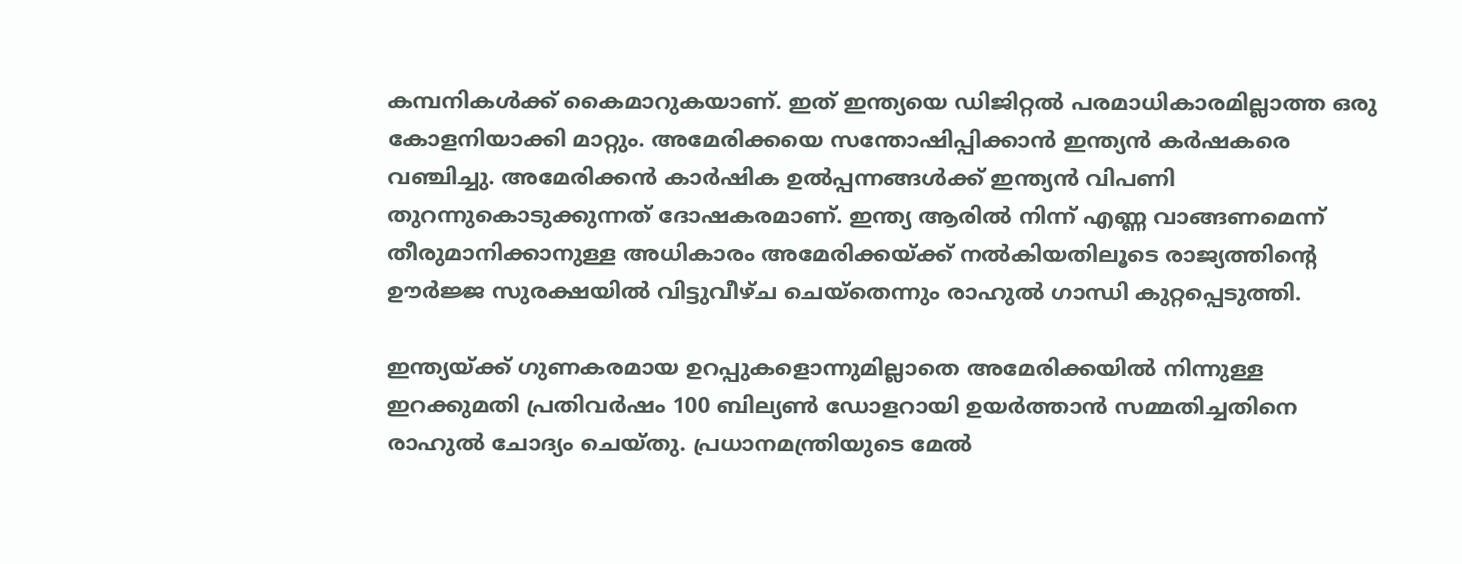കമ്പനികള്‍ക്ക് കൈമാറുകയാണ്. ഇത് ഇന്ത്യയെ ഡിജിറ്റല്‍ പരമാധികാരമില്ലാത്ത ഒരു കോളനിയാക്കി മാറ്റും. അമേരിക്കയെ സന്തോഷിപ്പിക്കാന്‍ ഇന്ത്യന്‍ കര്‍ഷകരെ വഞ്ചിച്ചു. അമേരിക്കന്‍ കാര്‍ഷിക ഉല്‍പ്പന്നങ്ങള്‍ക്ക് ഇന്ത്യന്‍ വിപണി തുറന്നുകൊടുക്കുന്നത് ദോഷകരമാണ്. ഇന്ത്യ ആരില്‍ നിന്ന് എണ്ണ വാങ്ങണമെന്ന് തീരുമാനിക്കാനുള്ള അധികാരം അമേരിക്കയ്ക്ക് നല്‍കിയതിലൂടെ രാജ്യത്തിന്റെ ഊര്‍ജ്ജ സുരക്ഷയില്‍ വിട്ടുവീഴ്ച ചെയ്‌തെന്നും രാഹുല്‍ ഗാന്ധി കുറ്റപ്പെടുത്തി.

ഇന്ത്യയ്ക്ക് ഗുണകരമായ ഉറപ്പുകളൊന്നുമില്ലാതെ അമേരിക്കയില്‍ നിന്നുള്ള ഇറക്കുമതി പ്രതിവര്‍ഷം 100 ബില്യണ്‍ ഡോളറായി ഉയര്‍ത്താന്‍ സമ്മതിച്ചതിനെ രാഹുല്‍ ചോദ്യം ചെയ്തു. പ്രധാനമന്ത്രിയുടെ മേല്‍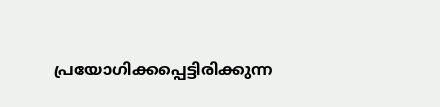പ്രയോഗിക്കപ്പെട്ടിരിക്കുന്ന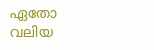ഏതോ വലിയ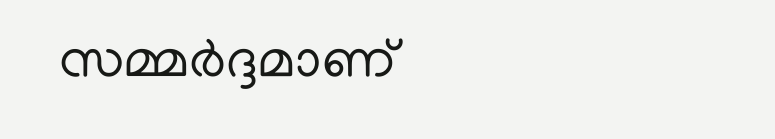സമ്മര്‍ദ്ദമാണ്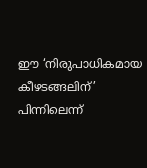ഈ ‘നിരുപാധികമായ കീഴടങ്ങലിന്’ പിന്നിലെന്ന്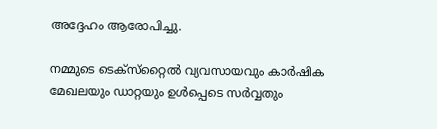അദ്ദേഹം ആരോപിച്ചു.

നമ്മുടെ ടെക്‌സ്‌റ്റൈല്‍ വ്യവസായവും കാര്‍ഷിക മേഖലയും ഡാറ്റയും ഉള്‍പ്പെടെ സര്‍വ്വതും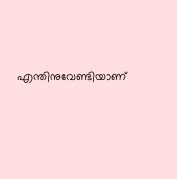എന്തിനുവേണ്ടിയാണ്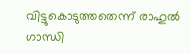വിട്ടുകൊടുത്തതെന്ന് രാഹുല്‍ ഗാന്ധി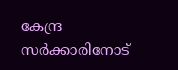കേന്ദ്ര സര്‍ക്കാരിനോട്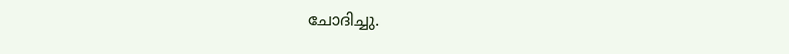ചോദിച്ചു.